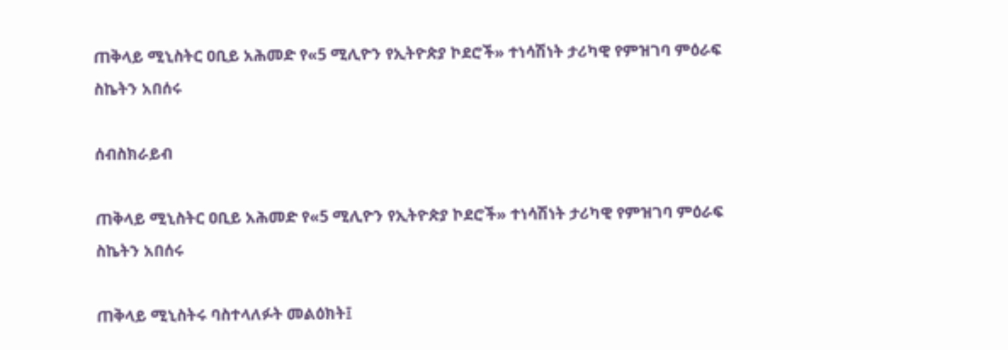ጠቅላይ ሚኒስትር ዐቢይ አሕመድ የ«5 ሚሊዮን የኢትዮጵያ ኮደሮች» ተነሳሽነት ታሪካዊ የምዝገባ ምዕራፍ ስኬትን አበሰሩ

ሰብስክራይብ

ጠቅላይ ሚኒስትር ዐቢይ አሕመድ የ«5 ሚሊዮን የኢትዮጵያ ኮደሮች» ተነሳሽነት ታሪካዊ የምዝገባ ምዕራፍ ስኬትን አበሰሩ

ጠቅላይ ሚኒስትሩ ባስተላለፉት መልዕክት፤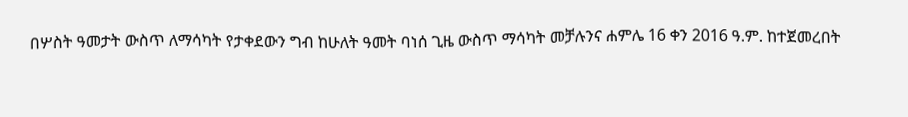በሦስት ዓመታት ውስጥ ለማሳካት የታቀደውን ግብ ከሁለት ዓመት ባነሰ ጊዜ ውስጥ ማሳካት መቻሉንና ሐምሌ 16 ቀን 2016 ዓ.ም. ከተጀመረበት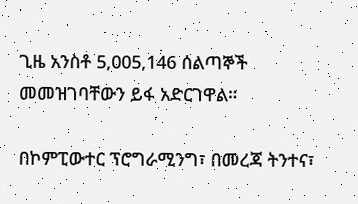ጊዜ አንስቶ 5,005,146 ሰልጣኞች መመዝገባቸውን ይፋ አድርገዋል።

በኮምፒውተር ፕሮግራሚንግ፣ በመረጃ ትንተና፣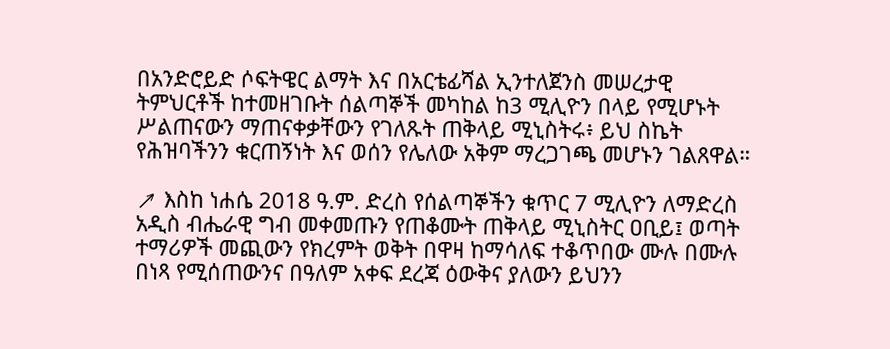በአንድሮይድ ሶፍትዌር ልማት እና በአርቴፊሻል ኢንተለጀንስ መሠረታዊ ትምህርቶች ከተመዘገቡት ሰልጣኞች መካከል ከ3 ሚሊዮን በላይ የሚሆኑት ሥልጠናውን ማጠናቀቃቸውን የገለጹት ጠቅላይ ሚኒስትሩ፥ ይህ ስኬት የሕዝባችንን ቁርጠኝነት እና ወሰን የሌለው አቅም ማረጋገጫ መሆኑን ገልጸዋል።

↗ እስከ ነሐሴ 2018 ዓ.ም. ድረስ የሰልጣኞችን ቁጥር 7 ሚሊዮን ለማድረስ አዲስ ብሔራዊ ግብ መቀመጡን የጠቆሙት ጠቅላይ ሚኒስትር ዐቢይ፤ ወጣት ተማሪዎች መጪውን የክረምት ወቅት በዋዛ ከማሳለፍ ተቆጥበው ሙሉ በሙሉ በነጻ የሚሰጠውንና በዓለም አቀፍ ደረጃ ዕውቅና ያለውን ይህንን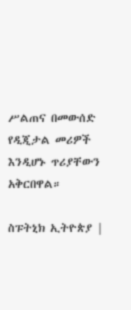ሥልጠና በመውሰድ የዲጂታል መሪዎች እንዲሆኑ ጥሪያቸውን አቅርበዋል።

ስፑትኒክ ኢትዮጵያ |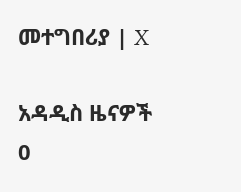መተግበሪያ | X

አዳዲስ ዜናዎች
0